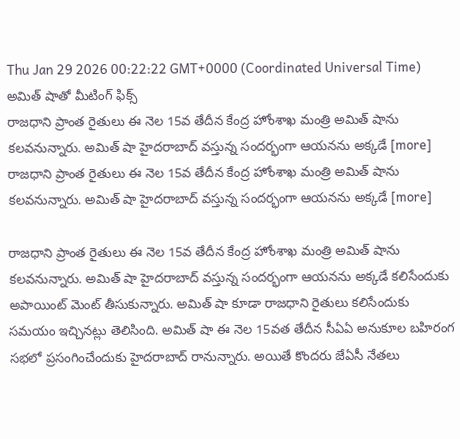Thu Jan 29 2026 00:22:22 GMT+0000 (Coordinated Universal Time)
అమిత్ షాతో మీటింగ్ ఫిక్స్
రాజధాని ప్రాంత రైతులు ఈ నెల 15వ తేదీన కేంద్ర హోంశాఖ మంత్రి అమిత్ షాను కలవనున్నారు. అమిత్ షా హైదరాబాద్ వస్తున్న సందర్భంగా ఆయనను అక్కడే [more]
రాజధాని ప్రాంత రైతులు ఈ నెల 15వ తేదీన కేంద్ర హోంశాఖ మంత్రి అమిత్ షాను కలవనున్నారు. అమిత్ షా హైదరాబాద్ వస్తున్న సందర్భంగా ఆయనను అక్కడే [more]

రాజధాని ప్రాంత రైతులు ఈ నెల 15వ తేదీన కేంద్ర హోంశాఖ మంత్రి అమిత్ షాను కలవనున్నారు. అమిత్ షా హైదరాబాద్ వస్తున్న సందర్భంగా ఆయనను అక్కడే కలిసేందుకు అపాయింట్ మెంట్ తీసుకున్నారు. అమిత్ షా కూడా రాజధాని రైతులు కలిసేందుకు సమయం ఇచ్చినట్లు తెలిసింది. అమిత్ షా ఈ నెల 15వత తేదీన సీఏఏ అనుకూల బహిరంగ సభలో ప్రసంగించేందుకు హైదరాబాద్ రానున్నారు. అయితే కొందరు జేఏసీ నేతలు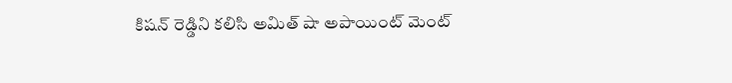కిషన్ రెడ్డిని కలిసి అమిత్ షా అపాయింట్ మెంట్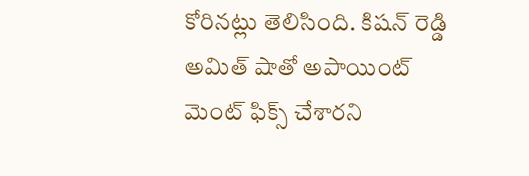కోరినట్లు తెలిసింది. కిషన్ రెడ్డి అమిత్ షాతో అపాయింట్ మెంట్ ఫిక్స్ చేశారని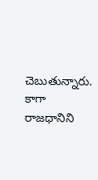చెబుతున్నారు. కాగా రాజధానిని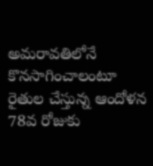అమరావతిలోనే కొనసాగించాలంటూ రైతుల చేస్తున్న ఆందోళన 78వ రోజుకు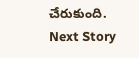చేరుకుంది.
Next Story